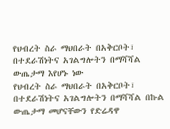የህብረት ስራ ማህበራት በአቅርቦት፣ በተደራሽነትና አገልግሎትን በማሻሻል ውጤታማ እየሆኑ ነው
የህብረት ስራ ማህበራት በአቅርቦት፣ በተደራሽነትና አገልግሎትን በማሻሻል በኩል ውጤታማ መሆናቸውን የድሬዳዋ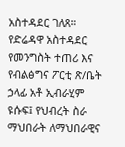አስተዳደር ገለጸ። የድሬዳዋ አስተዳደር የመንግስት ተጠሪ እና የብልፅግና ፖርቲ ጽ/ቤት ኃላፊ አቶ ኢብራሂም ዩሱፍ፤ የህብረት ስራ ማህበራት ለማህበራዊና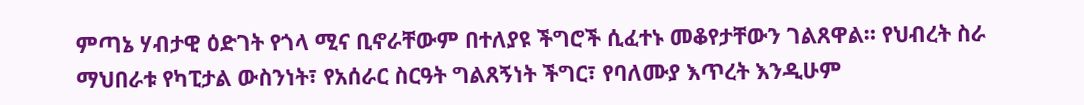ምጣኔ ሃብታዊ ዕድገት የጎላ ሚና ቢኖራቸውም በተለያዩ ችግሮች ሲፈተኑ መቆየታቸውን ገልጸዋል። የህብረት ስራ ማህበራቱ የካፒታል ውስንነት፣ የአሰራር ስርዓት ግልጸኝነት ችግር፣ የባለሙያ እጥረት እንዲሁም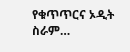የቁጥጥርና ኦዲት ስራም…